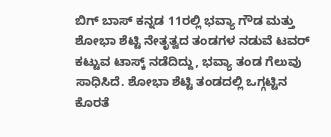ಬಿಗ್ ಬಾಸ್ ಕನ್ನಡ 11ರಲ್ಲಿ ಭವ್ಯಾ ಗೌಡ ಮತ್ತು ಶೋಭಾ ಶೆಟ್ಟಿ ನೇತೃತ್ವದ ತಂಡಗಳ ನಡುವೆ ಟವರ್ ಕಟ್ಟುವ ಟಾಸ್ಕ್ ನಡೆದಿದ್ದು, ಭವ್ಯಾ ತಂಡ ಗೆಲುವು ಸಾಧಿಸಿದೆ. ಶೋಭಾ ಶೆಟ್ಟಿ ತಂಡದಲ್ಲಿ ಒಗ್ಗಟ್ಟಿನ ಕೊರತೆ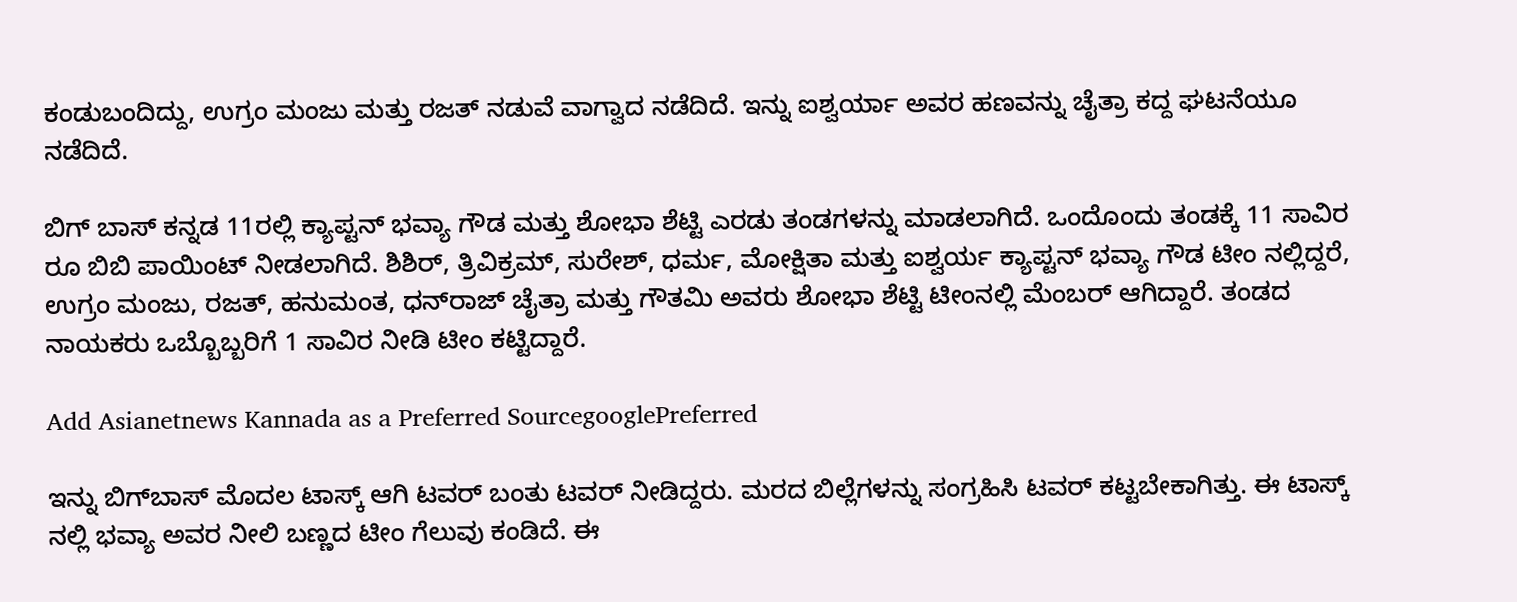ಕಂಡುಬಂದಿದ್ದು, ಉಗ್ರಂ ಮಂಜು ಮತ್ತು ರಜತ್ ನಡುವೆ ವಾಗ್ವಾದ ನಡೆದಿದೆ. ಇನ್ನು ಐಶ್ವರ್ಯಾ ಅವರ ಹಣವನ್ನು ಚೈತ್ರಾ ಕದ್ದ ಘಟನೆಯೂ ನಡೆದಿದೆ.

ಬಿಗ್ ಬಾಸ್ ಕನ್ನಡ 11ರಲ್ಲಿ ಕ್ಯಾಪ್ಟನ್‌ ಭವ್ಯಾ ಗೌಡ ಮತ್ತು ಶೋಭಾ ಶೆಟ್ಟಿ ಎರಡು ತಂಡಗಳನ್ನು ಮಾಡಲಾಗಿದೆ. ಒಂದೊಂದು ತಂಡಕ್ಕೆ 11 ಸಾವಿರ ರೂ ಬಿಬಿ ಪಾಯಿಂಟ್‌ ನೀಡಲಾಗಿದೆ. ಶಿಶಿರ್, ತ್ರಿವಿಕ್ರಮ್, ಸುರೇಶ್, ಧರ್ಮ, ಮೋಕ್ಷಿತಾ ಮತ್ತು ಐಶ್ವರ್ಯ ಕ್ಯಾಪ್ಟನ್‌ ಭವ್ಯಾ ಗೌಡ ಟೀಂ ನಲ್ಲಿದ್ದರೆ, ಉಗ್ರಂ ಮಂಜು, ರಜತ್, ಹನುಮಂತ, ಧನ್‌ರಾಜ್ ಚೈತ್ರಾ ಮತ್ತು ಗೌತಮಿ ಅವರು ಶೋಭಾ ಶೆಟ್ಟಿ ಟೀಂನಲ್ಲಿ ಮೆಂಬರ್ ಆಗಿದ್ದಾರೆ. ತಂಡದ ನಾಯಕರು ಒಬ್ಬೊಬ್ಬರಿಗೆ 1 ಸಾವಿರ ನೀಡಿ ಟೀಂ ಕಟ್ಟಿದ್ದಾರೆ.

Add Asianetnews Kannada as a Preferred SourcegooglePreferred

ಇನ್ನು ಬಿಗ್‌ಬಾಸ್‌ ಮೊದಲ ಟಾಸ್ಕ್ ಆಗಿ ಟವರ್ ಬಂತು ಟವರ್ ನೀಡಿದ್ದರು. ಮರದ ಬಿಲ್ಲೆಗಳನ್ನು ಸಂಗ್ರಹಿಸಿ ಟವರ್‌ ಕಟ್ಟಬೇಕಾಗಿತ್ತು. ಈ ಟಾಸ್ಕ್‌ ನಲ್ಲಿ ಭವ್ಯಾ ಅವರ ನೀಲಿ ಬಣ್ಣದ ಟೀಂ ಗೆಲುವು ಕಂಡಿದೆ. ಈ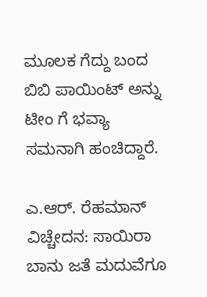ಮೂಲಕ ಗೆದ್ದು ಬಂದ ಬಿಬಿ ಪಾಯಿಂಟ್‌ ಅನ್ನು ಟೀಂ ಗೆ ಭವ್ಯಾ ಸಮನಾಗಿ ಹಂಚಿದ್ದಾರೆ.

ಎ.ಆರ್. ರೆಹಮಾನ್ ವಿಚ್ಚೇದನ: ಸಾಯಿರಾ ಬಾನು ಜತೆ ಮದುವೆಗೂ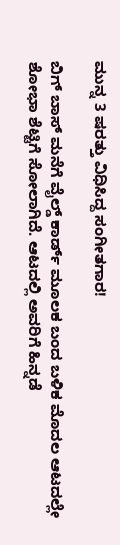ಮುನ್ನ 3 ಷರತ್ತು ವಿಧಿಸಿದ್ದ ಸಂಗೀತಗಾರ!

ಬಿಗ್ ಬಾಸ್ ಮನೆಗೆ ವೈಲ್ಡ್ ಕಾರ್ಡ್ ಮೂಲಕ ಬಂದ ಬಳಿಕ ಮೊದಲ ಆಟದಲ್ಲೇ ಶೋಭಾ ಶೆಟ್ಟಿಗೆ ಸೋಲಾಗಿದೆ. ಆಟದಲ್ಲಿ ಅವರಿಗೆ ಹಿನ್ನಡೆ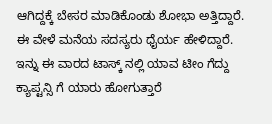ಆಗಿದ್ದಕ್ಕೆ ಬೇಸರ ಮಾಡಿಕೊಂಡು ಶೋಭಾ ಅತ್ತಿದ್ದಾರೆ. ಈ ವೇಳೆ ಮನೆಯ ಸದಸ್ಯರು ಧೈರ್ಯ ಹೇಳಿದ್ದಾರೆ. ಇನ್ನು ಈ ವಾರದ ಟಾಸ್ಕ್‌ ನಲ್ಲಿ ಯಾವ ಟೀಂ ಗೆದ್ದು ಕ್ಯಾಪ್ಟನ್ಸಿ ಗೆ ಯಾರು ಹೋಗುತ್ತಾರೆ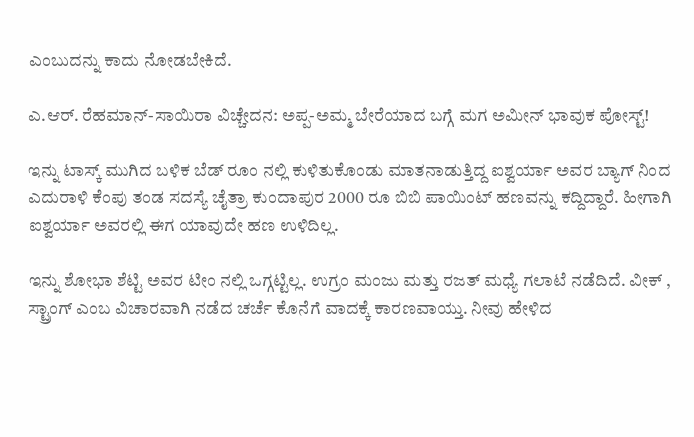ಎಂಬುದನ್ನು ಕಾದು ನೋಡಬೇಕಿದೆ.

ಎ.ಆರ್. ರೆಹಮಾನ್-ಸಾಯಿರಾ ವಿಚ್ಚೇದನ: ಅಪ್ಪ-ಅಮ್ಮ ಬೇರೆಯಾದ ಬಗ್ಗೆ ಮಗ ಅಮೀನ್ ಭಾವುಕ ಪೋಸ್ಟ್!

ಇನ್ನು ಟಾಸ್ಕ್‌ ಮುಗಿದ ಬಳಿಕ ಬೆಡ್‌ ರೂಂ ನಲ್ಲಿ ಕುಳಿತುಕೊಂಡು ಮಾತನಾಡುತ್ತಿದ್ದ ಐಶ್ವರ್ಯಾ ಅವರ ಬ್ಯಾಗ್‌ ನಿಂದ ಎದುರಾಳಿ ಕೆಂಪು ತಂಡ ಸದಸ್ಯೆ ಚೈತ್ರಾ ಕುಂದಾಪುರ 2000 ರೂ ಬಿಬಿ ಪಾಯಿಂಟ್‌ ಹಣವನ್ನು ಕದ್ದಿದ್ದಾರೆ. ಹೀಗಾಗಿ ಐಶ್ವರ್ಯಾ ಅವರಲ್ಲಿ ಈಗ ಯಾವುದೇ ಹಣ ಉಳಿದಿಲ್ಲ.

ಇನ್ನು ಶೋಭಾ ಶೆಟ್ಟಿ ಅವರ ಟೀಂ ನಲ್ಲಿ ಒಗ್ಗಟ್ಟಿಲ್ಲ. ಉಗ್ರಂ ಮಂಜು ಮತ್ತು ರಜತ್ ಮಧ್ಯೆ ಗಲಾಟೆ ನಡೆದಿದೆ. ವೀಕ್‌ , ಸ್ಟ್ರಾಂಗ್‌ ಎಂಬ ವಿಚಾರವಾಗಿ ನಡೆದ ಚರ್ಚೆ ಕೊನೆಗೆ ವಾದಕ್ಕೆ ಕಾರಣವಾಯ್ತು. ನೀವು ಹೇಳಿದ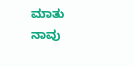ಮಾತು ನಾವು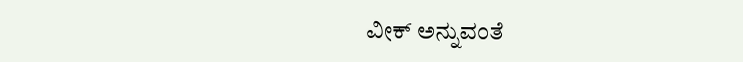ವೀಕ್‌ ಅನ್ನುವಂತೆ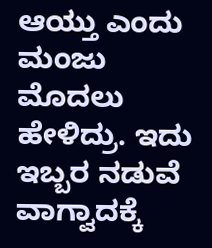ಆಯ್ತು ಎಂದು ಮಂಜು ಮೊದಲು ಹೇಳಿದ್ರು. ಇದು ಇಬ್ಬರ ನಡುವೆ ವಾಗ್ವಾದಕ್ಕೆ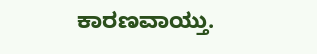ಕಾರಣವಾಯ್ತು.